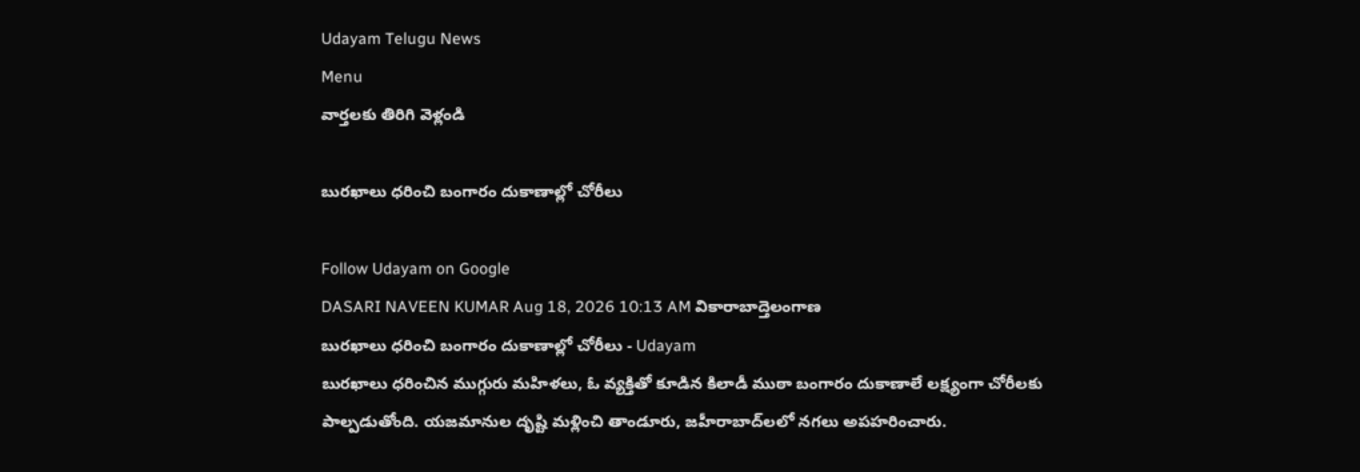Udayam Telugu News
Menu
వార్తలకు తిరిగి వెళ్లండి

బురఖాలు ధరించి బంగారం దుకాణాల్లో చోరీలు

Follow Udayam on Google
DASARI NAVEEN KUMAR Aug 18, 2026 10:13 AM వికారాబాద్తెలంగాణ
బురఖాలు ధరించి బంగారం దుకాణాల్లో చోరీలు - Udayam
బురఖాలు ధరించిన ముగ్గురు మహిళలు, ఓ వ్యక్తితో కూడిన కిలాడీ ముఠా బంగారం దుకాణాలే లక్ష్యంగా చోరీలకు పాల్పడుతోంది. యజమానుల దృష్టి మళ్లించి తాండూరు, జహీరాబాద్‌లలో నగలు అపహరించారు.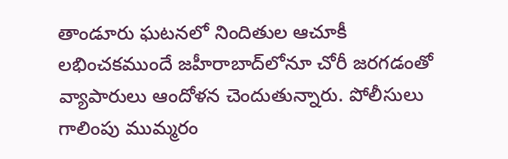తాండూరు ఘటనలో నిందితుల ఆచూకీ లభించకముందే జహీరాబాద్‌లోనూ చోరీ జరగడంతో వ్యాపారులు ఆందోళన చెందుతున్నారు. పోలీసులు గాలింపు ముమ్మరం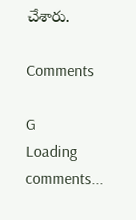చేశారు.

Comments

G
Loading comments...